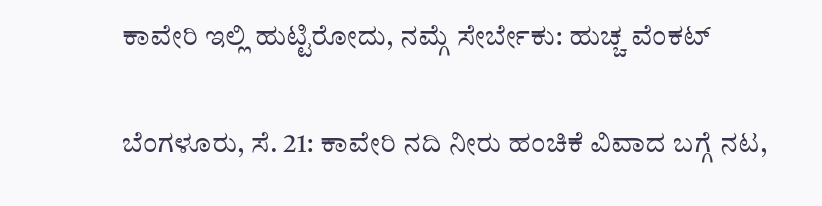ಕಾವೇರಿ ಇಲ್ಲಿ ಹುಟ್ಟಿರೋದು, ನಮ್ಗೆ ಸೇರ್ಬೇಕು: ಹುಚ್ಚ ವೆಂಕಟ್

ಬೆಂಗಳೂರು, ಸೆ. 21: ಕಾವೇರಿ ನದಿ ನೀರು ಹಂಚಿಕೆ ವಿವಾದ ಬಗ್ಗೆ ನಟ,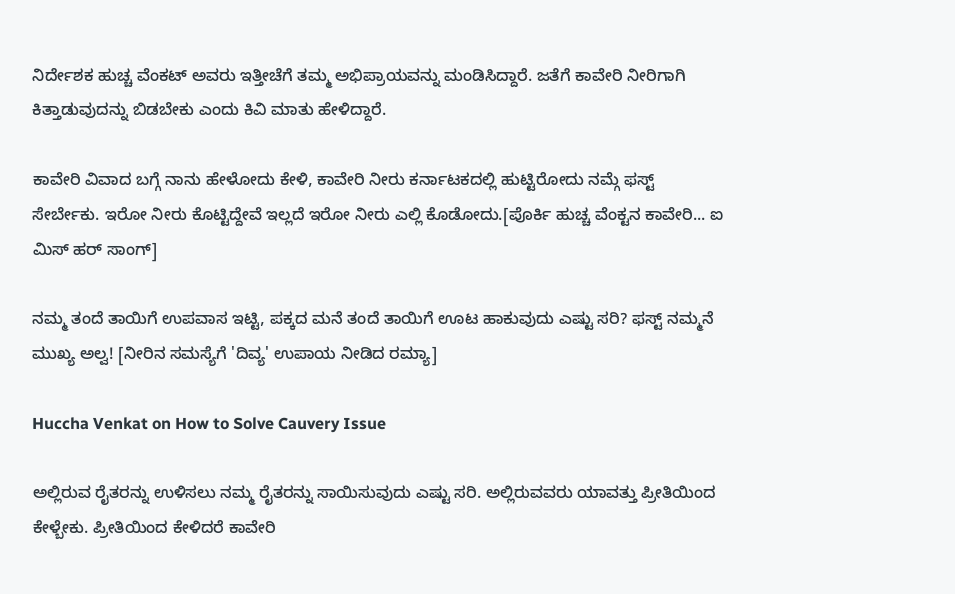ನಿರ್ದೇಶಕ ಹುಚ್ಚ ವೆಂಕಟ್ ಅವರು ಇತ್ತೀಚೆಗೆ ತಮ್ಮ ಅಭಿಪ್ರಾಯವನ್ನು ಮಂಡಿಸಿದ್ದಾರೆ. ಜತೆಗೆ ಕಾವೇರಿ ನೀರಿಗಾಗಿ ಕಿತ್ತಾಡುವುದನ್ನು ಬಿಡಬೇಕು ಎಂದು ಕಿವಿ ಮಾತು ಹೇಳಿದ್ದಾರೆ.

ಕಾವೇರಿ ವಿವಾದ ಬಗ್ಗೆ ನಾನು ಹೇಳೋದು ಕೇಳಿ, ಕಾವೇರಿ ನೀರು ಕರ್ನಾಟಕದಲ್ಲಿ ಹುಟ್ಟಿರೋದು ನಮ್ಗೆ ಫಸ್ಟ್ ಸೇರ್ಬೇಕು. ಇರೋ ನೀರು ಕೊಟ್ಟಿದ್ದೇವೆ ಇಲ್ಲದೆ ಇರೋ ನೀರು ಎಲ್ಲಿ ಕೊಡೋದು.[ಪೊರ್ಕಿ ಹುಚ್ಚ ವೆಂಕ್ಟನ ಕಾವೇರಿ... ಐ ಮಿಸ್ ಹರ್ ಸಾಂಗ್]

ನಮ್ಮ ತಂದೆ ತಾಯಿಗೆ ಉಪವಾಸ ಇಟ್ಟಿ, ಪಕ್ಕದ ಮನೆ ತಂದೆ ತಾಯಿಗೆ ಊಟ ಹಾಕುವುದು ಎಷ್ಟು ಸರಿ? ಫಸ್ಟ್ ನಮ್ಮನೆ ಮುಖ್ಯ ಅಲ್ವ! [ನೀರಿನ ಸಮಸ್ಯೆಗೆ 'ದಿವ್ಯ' ಉಪಾಯ ನೀಡಿದ ರಮ್ಯಾ]

Huccha Venkat on How to Solve Cauvery Issue

ಅಲ್ಲಿರುವ ರೈತರನ್ನು ಉಳಿಸಲು ನಮ್ಮ ರೈತರನ್ನು ಸಾಯಿಸುವುದು ಎಷ್ಟು ಸರಿ. ಅಲ್ಲಿರುವವರು ಯಾವತ್ತು ಪ್ರೀತಿಯಿಂದ ಕೇಳ್ಬೇಕು. ಪ್ರೀತಿಯಿಂದ ಕೇಳಿದರೆ ಕಾವೇರಿ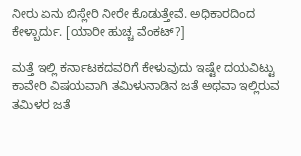ನೀರು ಏನು ಬಿಸ್ಲೇರಿ ನೀರೇ ಕೊಡುತ್ತೇವೆ. ಅಧಿಕಾರದಿಂದ ಕೇಳ್ಬಾರ್ದು. [ಯಾರೀ ಹುಚ್ಚ ವೆಂಕಟ್?]

ಮತ್ತೆ ಇಲ್ಲಿ ಕರ್ನಾಟಕದವರಿಗೆ ಕೇಳುವುದು ಇಷ್ಟೇ ದಯವಿಟ್ಟು ಕಾವೇರಿ ವಿಷಯವಾಗಿ ತಮಿಳುನಾಡಿನ ಜತೆ ಅಥವಾ ಇಲ್ಲಿರುವ ತಮಿಳರ ಜತೆ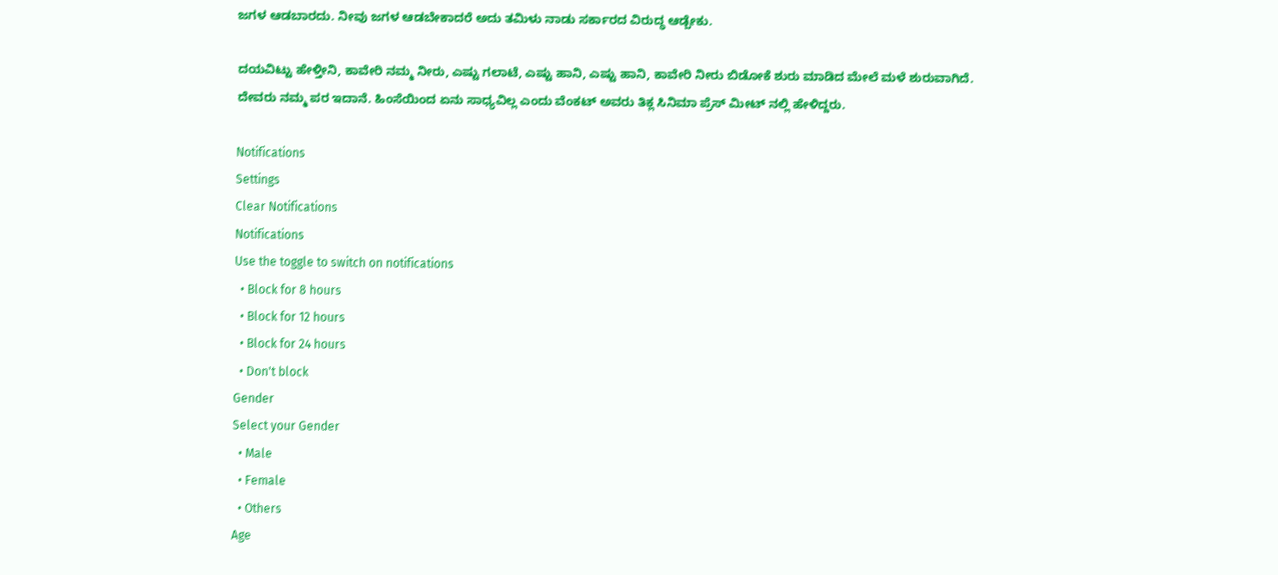ಜಗಳ ಆಡಬಾರದು. ನೀವು ಜಗಳ ಆಡಬೇಕಾದರೆ ಅದು ತಮಿಳು ನಾಡು ಸರ್ಕಾರದ ವಿರುದ್ಧ ಆಡ್ಬೇಕು.

ದಯವಿಟ್ಟು ಹೇಳ್ತೀನಿ, ಕಾವೇರಿ ನಮ್ಮ ನೀರು, ಎಷ್ಟು ಗಲಾಟೆ, ಎಷ್ಟು ಹಾನಿ, ಎಷ್ಟು ಹಾನಿ, ಕಾವೇರಿ ನೀರು ಬಿಡೋಕೆ ಶುರು ಮಾಡಿದ ಮೇಲೆ ಮಳೆ ಶುರುವಾಗಿದೆ. ದೇವರು ನಮ್ಮ ಪರ ಇದಾನೆ. ಹಿಂಸೆಯಿಂದ ಏನು ಸಾಧ್ಯವಿಲ್ಲ ಎಂದು ವೆಂಕಟ್ ಅವರು ತಿಕ್ಲ ಸಿನಿಮಾ ಪ್ರೆಸ್ ಮೀಟ್ ನಲ್ಲಿ ಹೇಳಿದ್ದರು.

Notifications
Settings
Clear Notifications
Notifications
Use the toggle to switch on notifications
  • Block for 8 hours
  • Block for 12 hours
  • Block for 24 hours
  • Don't block
Gender
Select your Gender
  • Male
  • Female
  • Others
Age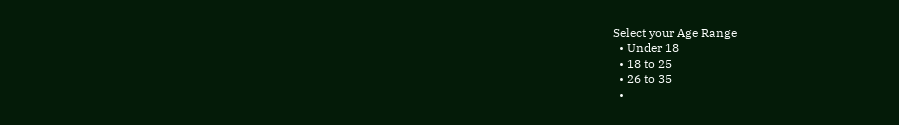Select your Age Range
  • Under 18
  • 18 to 25
  • 26 to 35
  •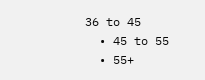36 to 45
  • 45 to 55
  • 55+